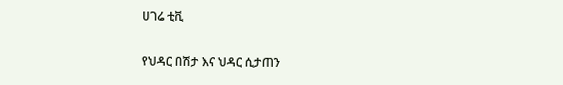ሀገሬ ቲቪ

የህዳር በሽታ እና ህዳር ሲታጠን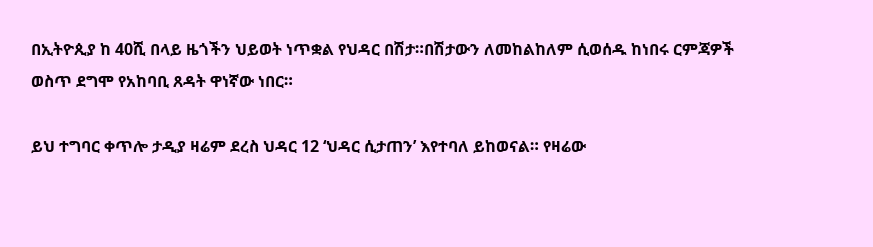በኢትዮጲያ ከ 40ሺ በላይ ዜጎችን ህይወት ነጥቋል የህዳር በሽታ።በሽታውን ለመከልከለም ሲወሰዱ ከነበሩ ርምጃዎች ወስጥ ደግሞ የአከባቢ ጸዳት ዋነኛው ነበር።

ይህ ተግባር ቀጥሎ ታዲያ ዛሬም ደረስ ህዳር 12 ‘ህዳር ሲታጠን’ እየተባለ ይከወናል። የዛሬው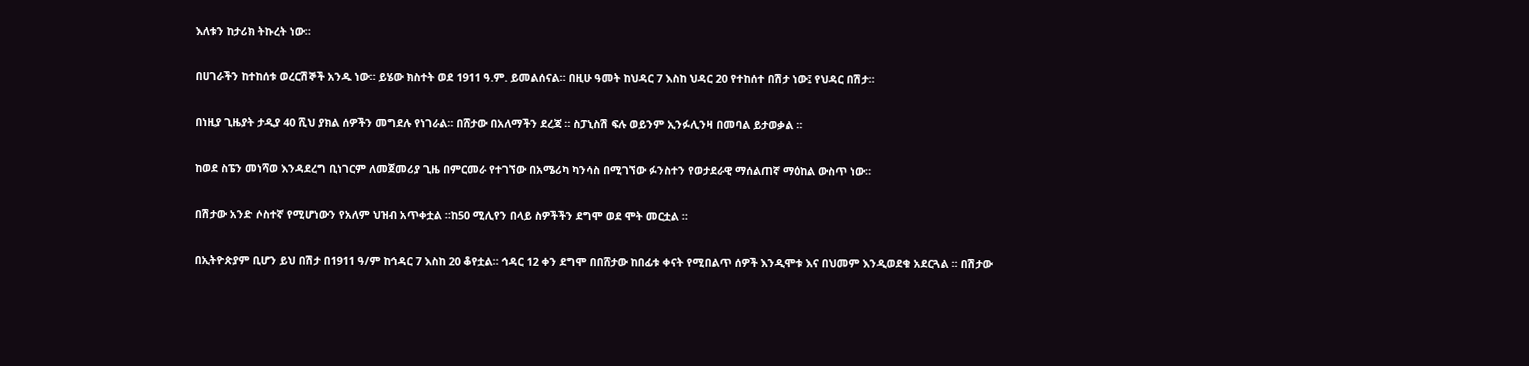እለቱን ከታሪክ ትኩረት ነው።

በሀገራችን ከተከሰቱ ወረርሽኞች አንዱ ነው። ይሄው ክስተት ወደ 1911 ዓ.ም. ይመልሰናል። በዚሁ ዓመት ከህዳር 7 እስከ ህዳር 20 የተከሰተ በሽታ ነው፤ የህዳር በሽታ።

በነዚያ ጊዜያት ታዲያ 40 ሺህ ያክል ሰዎችን መግደሉ የነገራል። በሸታው በአለማችን ደረጃ ። ስፓኒስሽ ፍሉ ወይንም ኢንፉሊንዛ በመባል ይታወቃል ።

ከወደ ስፔን መነሻወ እንዳደረግ ቢነገርም ለመጀመሪያ ጊዜ በምርመራ የተገኘው በአሜሪካ ካንሳስ በሚገኘው ፉንስተን የወታደራዊ ማሰልጠኛ ማዕከል ውስጥ ነው።

በሽታው አንድ ሶስተኛ የሚሆነውን የአለም ህዝብ አጥቀቷል ።ከ50 ሚሊየን በላይ ስዎችችን ደግሞ ወደ ሞት መርቷል ።

በኢትዮጵያም ቢሆን ይህ በሽታ በ1911 ዓ/ም ከኅዳር 7 እስከ 20 ቆየቷል። ኅዳር 12 ቀን ደግሞ በበሸታው ከበፊቱ ቀናት የሚበልጥ ሰዎች እንዲሞቱ እና በህመም እንዲወደቁ አደርጓል ፡፡ በሽታው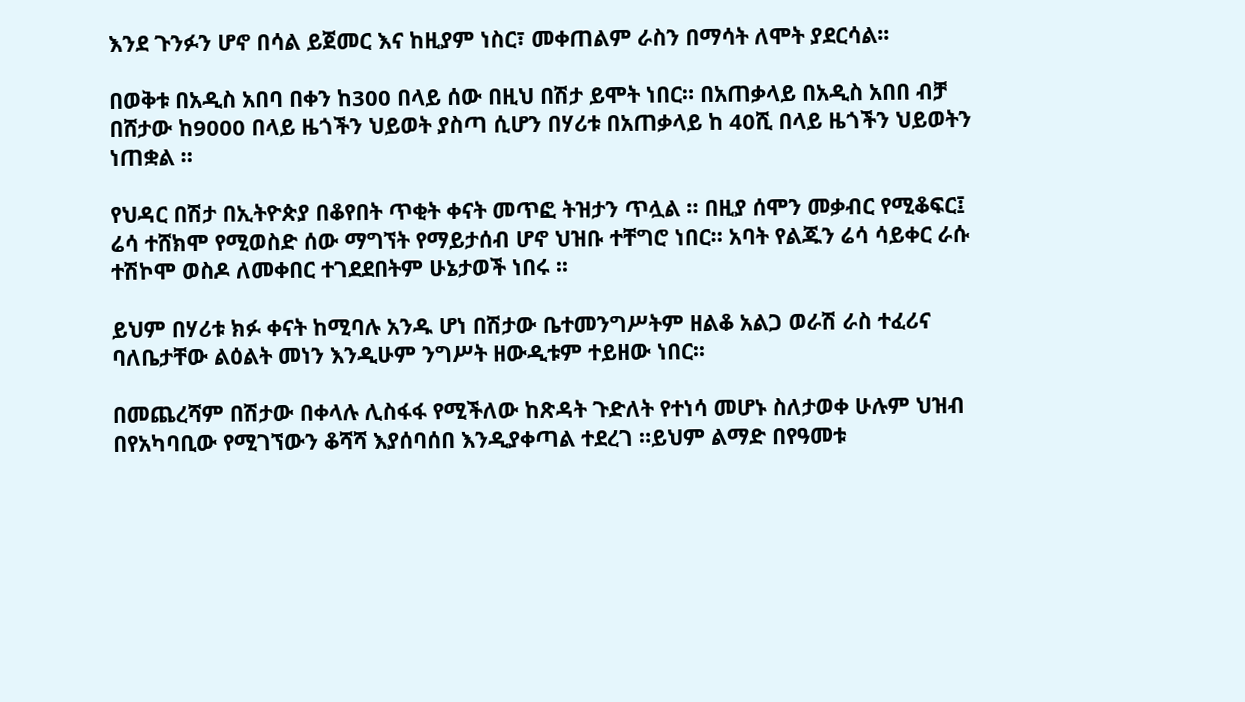እንደ ጉንፉን ሆኖ በሳል ይጀመር እና ከዚያም ነስር፣ መቀጠልም ራስን በማሳት ለሞት ያደርሳል፡፡

በወቅቱ በአዲስ አበባ በቀን ከ300 በላይ ሰው በዚህ በሽታ ይሞት ነበር። በአጠቃላይ በአዲስ አበበ ብቻ በሸታው ከ9000 በላይ ዜጎችን ህይወት ያስጣ ሲሆን በሃሪቱ በአጠቃላይ ከ 40ሺ በላይ ዜጎችን ህይወትን ነጠቋል ።

የህዳር በሽታ በኢትዮጵያ በቆየበት ጥቂት ቀናት መጥፎ ትዝታን ጥሏል ። በዚያ ሰሞን መቃብር የሚቆፍር፤ ሬሳ ተሸክሞ የሚወስድ ሰው ማግኘት የማይታሰብ ሆኖ ህዝቡ ተቸግሮ ነበር። አባት የልጁን ሬሳ ሳይቀር ራሱ ተሽኮሞ ወስዶ ለመቀበር ተገደደበትም ሁኔታወች ነበሩ ፡፡

ይህም በሃሪቱ ክፉ ቀናት ከሚባሉ አንዱ ሆነ በሽታው ቤተመንግሥትም ዘልቆ አልጋ ወራሽ ራስ ተፈሪና ባለቤታቸው ልዕልት መነን እንዲሁም ንግሥት ዘውዲቱም ተይዘው ነበር፡፡

በመጨረሻም በሽታው በቀላሉ ሊስፋፋ የሚችለው ከጽዳት ጉድለት የተነሳ መሆኑ ስለታወቀ ሁሉም ህዝብ በየአካባቢው የሚገኘውን ቆሻሻ እያሰባሰበ እንዲያቀጣል ተደረገ ።ይህም ልማድ በየዓመቱ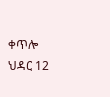ቀጥሎ ህዳር 12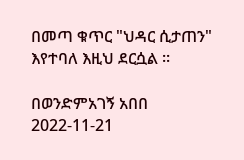በመጣ ቁጥር "ህዳር ሲታጠን" እየተባለ እዚህ ደርሷል ፡፡

በወንድምአገኝ አበበ
2022-11-21